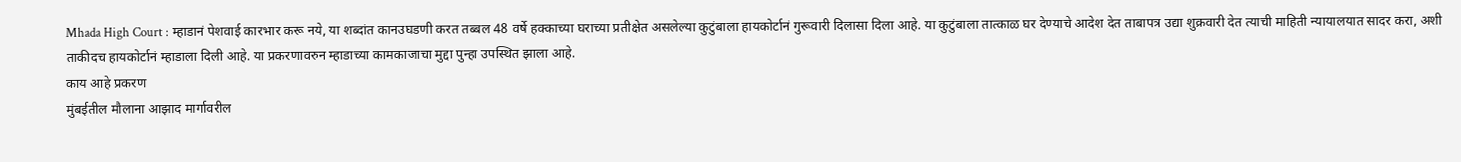Mhada High Court : म्हाडानं पेशवाई कारभार करू नये, या शब्दांत कानउघडणी करत तब्बल 48 वर्षे हक्काच्या घराच्या प्रतीक्षेत असलेल्या कुटुंबाला हायकोर्टानं गुरूवारी दिलासा दिला आहे. या कुटुंबाला तात्काळ घर देण्याचे आदेश देत ताबापत्र उद्या शुक्रवारी देत त्याची माहिती न्यायालयात सादर करा, अशी ताकीदच हायकोर्टानं म्हाडाला दिली आहे. या प्रकरणावरुन म्हाडाच्या कामकाजाचा मुद्दा पुन्हा उपस्थित झाला आहे.
काय आहे प्रकरण
मुंबईतील मौलाना आझाद मार्गावरील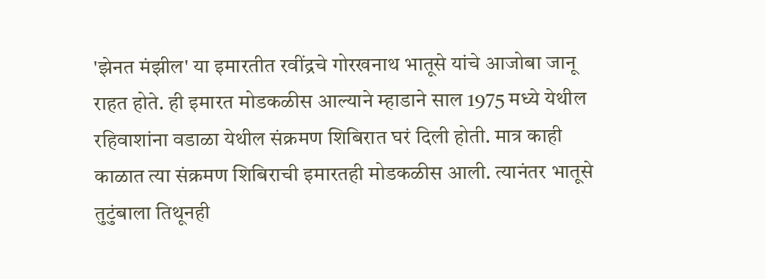'झेनत मंझील' या इमारतीत रवींद्रचे गोरखनाथ भातूसे यांचे आजोबा जानू राहत होते. ही इमारत मोडकळीस आल्याने म्हाडाने साल 1975 मध्ये येथील रहिवाशांना वडाळा येथील संक्रमण शिबिरात घरं दिली होती. मात्र काही काळात त्या संक्रमण शिबिराची इमारतही मोडकळीस आली. त्यानंतर भातूसे तुटुंबाला तिथूनही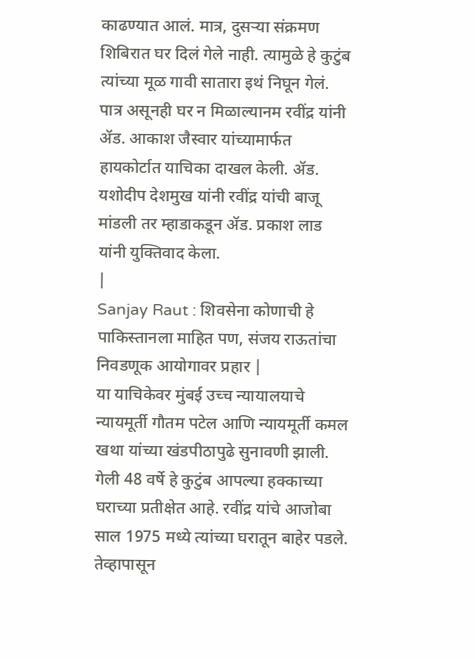काढण्यात आलं. मात्र, दुसऱ्या संक्रमण शिबिरात घर दिलं गेले नाही. त्यामुळे हे कुटुंब त्यांच्या मूळ गावी सातारा इथं निघून गेलं. पात्र असूनही घर न मिळाल्यानम रवींद्र यांनी ॲड. आकाश जैस्वार यांच्यामार्फत हायकोर्टात याचिका दाखल केली. ॲड. यशोदीप देशमुख यांनी रवींद्र यांची बाजू मांडली तर म्हाडाकडून ॲड. प्रकाश लाड यांनी युक्तिवाद केला.
|
Sanjay Raut : शिवसेना कोणाची हे पाकिस्तानला माहित पण, संजय राऊतांचा निवडणूक आयोगावर प्रहार |
या याचिकेवर मुंबई उच्च न्यायालयाचे न्यायमूर्ती गौतम पटेल आणि न्यायमूर्ती कमल खथा यांच्या खंडपीठापुढे सुनावणी झाली. गेली 48 वर्षे हे कुटुंब आपल्या हक्काच्या घराच्या प्रतीक्षेत आहे. रवींद्र यांचे आजोबा साल 1975 मध्ये त्यांच्या घरातून बाहेर पडले. तेव्हापासून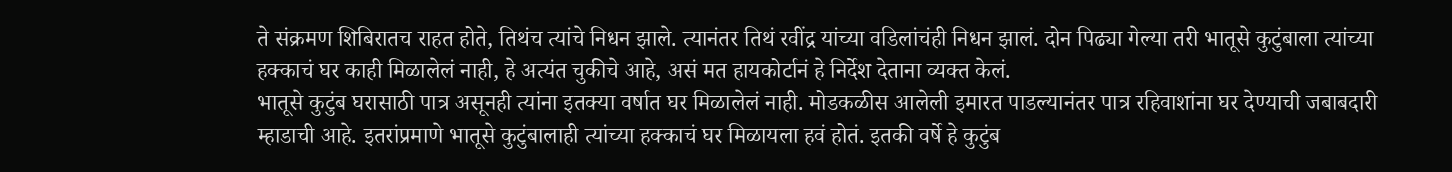ते संक्रमण शिबिरातच राहत होते, तिथंच त्यांचे निधन झाले. त्यानंतर तिथं रवींद्र यांच्या वडिलांचंही निधन झालं. दोन पिढ्या गेल्या तरी भातूसे कुटुंबाला त्यांच्या हक्काचं घर काही मिळालेलं नाही, हे अत्यंत चुकीचे आहे, असं मत हायकोर्टानं हे निर्देश देताना व्यक्त केलं.
भातूसे कुटुंब घरासाठी पात्र असूनही त्यांना इतक्या वर्षात घर मिळालेलं नाही. मोडकळीस आलेली इमारत पाडल्यानंतर पात्र रहिवाशांना घर देण्याची जबाबदारी म्हाडाची आहे. इतरांप्रमाणे भातूसे कुटुंबालाही त्यांच्या हक्काचं घर मिळायला हवं होतं. इतकी वर्षे हे कुटुंब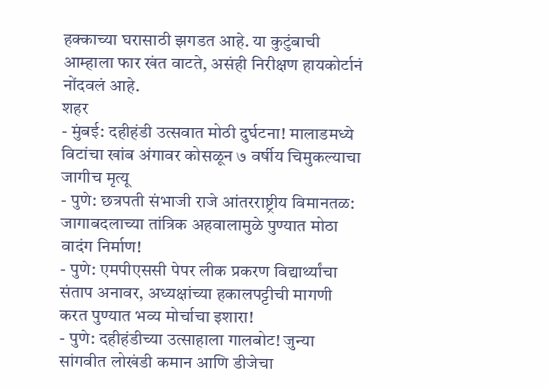हक्काच्या घरासाठी झगडत आहे. या कुटुंबाची आम्हाला फार खंत वाटते, असंही निरीक्षण हायकोर्टानं नोंदवलं आहे.
शहर
- मुंबई: दहीहंडी उत्सवात मोठी दुर्घटना! मालाडमध्ये विटांचा खांब अंगावर कोसळून ७ वर्षीय चिमुकल्याचा जागीच मृत्यू
- पुणे: छत्रपती संभाजी राजे आंतरराष्ट्रीय विमानतळ: जागाबदलाच्या तांत्रिक अहवालामुळे पुण्यात मोठा वादंग निर्माण!
- पुणे: एमपीएससी पेपर लीक प्रकरण विद्यार्थ्यांचा संताप अनावर, अध्यक्षांच्या हकालपट्टीची मागणी करत पुण्यात भव्य मोर्चाचा इशारा!
- पुणे: दहीहंडीच्या उत्साहाला गालबोट! जुन्या सांगवीत लोखंडी कमान आणि डीजेचा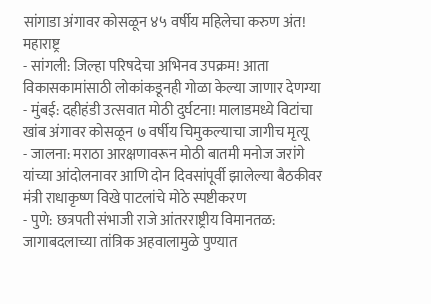सांगाडा अंगावर कोसळून ४५ वर्षीय महिलेचा करुण अंत!
महाराष्ट्र
- सांगली: जिल्हा परिषदेचा अभिनव उपक्रम! आता विकासकामांसाठी लोकांकडूनही गोळा केल्या जाणार देणग्या
- मुंबई: दहीहंडी उत्सवात मोठी दुर्घटना! मालाडमध्ये विटांचा खांब अंगावर कोसळून ७ वर्षीय चिमुकल्याचा जागीच मृत्यू
- जालना: मराठा आरक्षणावरून मोठी बातमी मनोज जरांगे यांच्या आंदोलनावर आणि दोन दिवसांपूर्वी झालेल्या बैठकीवर मंत्री राधाकृष्ण विखे पाटलांचे मोठे स्पष्टीकरण
- पुणे: छत्रपती संभाजी राजे आंतरराष्ट्रीय विमानतळ: जागाबदलाच्या तांत्रिक अहवालामुळे पुण्यात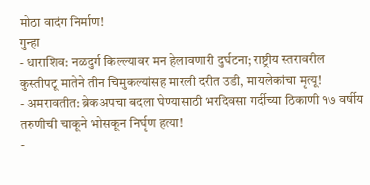मोठा वादंग निर्माण!
गुन्हा
- धाराशिव: नळदुर्ग किल्ल्यावर मन हेलावणारी दुर्घटना; राष्ट्रीय स्तरावरील कुस्तीपटू मातेने तीन चिमुकल्यांसह मारली दरीत उडी, मायलेकांचा मृत्यू!
- अमरावतीत: ब्रेकअपचा बदला घेण्यासाठी भरदिवसा गर्दीच्या ठिकाणी १७ वर्षीय तरुणीची चाकूने भोसकून निर्घृण हत्या!
-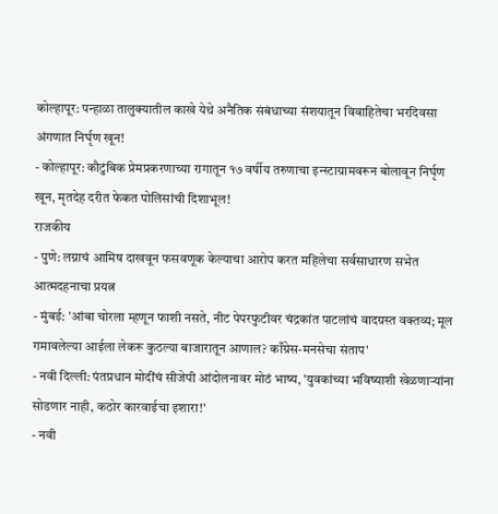कोल्हापूर: पन्हाळा तालुक्यातील काखे येथे अनैतिक संबंधाच्या संशयातून विवाहितेचा भरदिवसा अंगणात निर्घृण खून!
- कोल्हापूर: कौटुंबिक प्रेमप्रकरणाच्या रागातून १७ वर्षीय तरुणाचा इन्स्टाग्रामवरून बोलावून निर्घृण खून, मृतदेह दरीत फेकत पोलिसांची दिशाभूल!
राजकीय
- पुणे: लग्नाचं आमिष दाखवून फसवणूक केल्याचा आरोप करत महिलेचा सर्वसाधारण सभेत आत्मदहनाचा प्रयत्न
- मुंबई: 'आंबा चोरला म्हणून फाशी नसते, नीट पेपरफुटीवर चंद्रकांत पाटलांचं वादग्रस्त वक्तव्य; मूल गमावलेल्या आईला लेकरू कुठल्या बाजारातून आणाल? काँग्रेस-मनसेचा संताप'
- नवी दिल्ली: पंतप्रधान मोदींचं सीजेपी आंदोलनावर मोठं भाष्य, 'युवकांच्या भविष्याशी खेळणाऱ्यांना सोडणार नाही, कठोर कारवाईचा इशारा!'
- नवी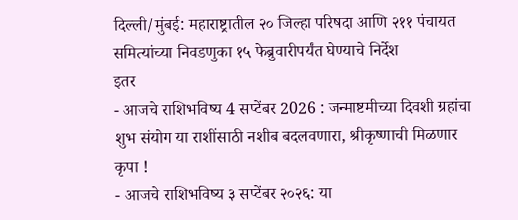दिल्ली/मुंबई: महाराष्ट्रातील २० जिल्हा परिषदा आणि २११ पंचायत समित्यांच्या निवडणुका १५ फेब्रुवारीपर्यंत घेण्याचे निर्देश
इतर
- आजचे राशिभविष्य 4 सप्टेंबर 2026 : जन्माष्टमीच्या दिवशी ग्रहांचा शुभ संयोग या राशींसाठी नशीब बदलवणारा, श्रीकृष्णाची मिळणार कृपा !
- आजचे राशिभविष्य ३ सप्टेंबर २०२६: या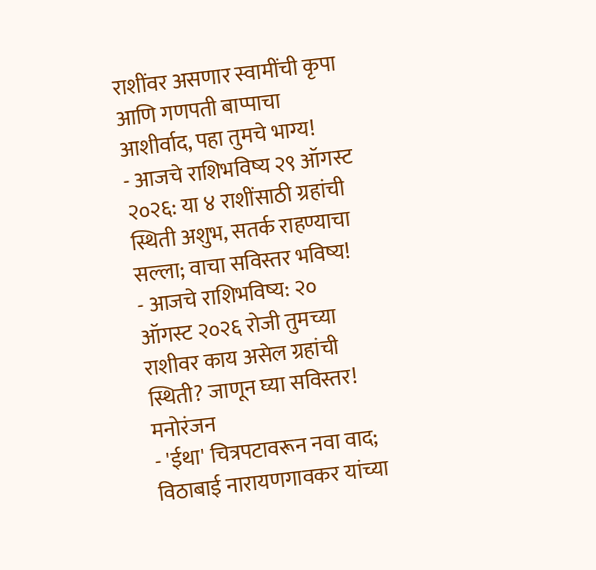राशींवर असणार स्वामींची कृपा आणि गणपती बाप्पाचा आशीर्वाद, पहा तुमचे भाग्य!
- आजचे राशिभविष्य २९ ऑगस्ट २०२६: या ४ राशींसाठी ग्रहांची स्थिती अशुभ, सतर्क राहण्याचा सल्ला; वाचा सविस्तर भविष्य!
- आजचे राशिभविष्य: २० ऑगस्ट २०२६ रोजी तुमच्या राशीवर काय असेल ग्रहांची स्थिती? जाणून घ्या सविस्तर!
मनोरंजन
- 'ईथा' चित्रपटावरून नवा वाद; विठाबाई नारायणगावकर यांच्या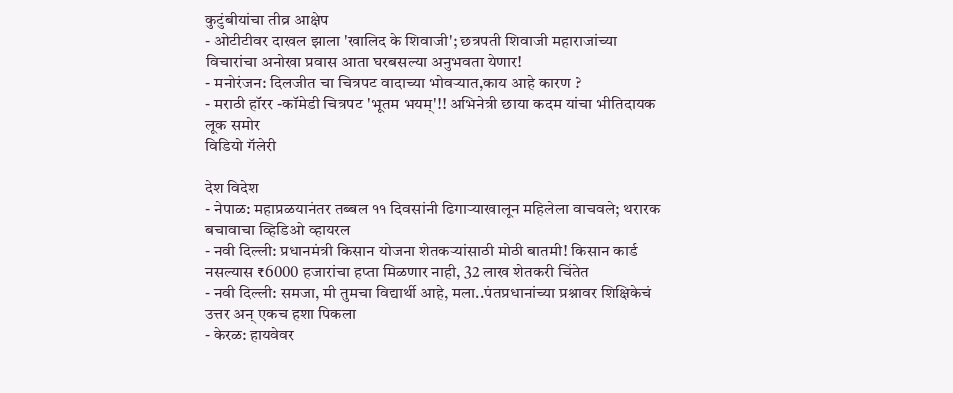कुटुंबीयांचा तीव्र आक्षेप
- ओटीटीवर दाखल झाला 'खालिद के शिवाजी'; छत्रपती शिवाजी महाराजांच्या विचारांचा अनोखा प्रवास आता घरबसल्या अनुभवता येणार!
- मनोरंजन: दिलजीत चा चित्रपट वादाच्या भोवऱ्यात,काय आहे कारण ?
- मराठी हॉरर -कॉमेडी चित्रपट 'भूतम भयम्'!! अभिनेत्री छाया कदम यांचा भीतिदायक लूक समोर
विडियो गॅलेरी

देश विदेश
- नेपाळ: महाप्रळयानंतर तब्बल ११ दिवसांनी ढिगाऱ्याखालून महिलेला वाचवले; थरारक बचावाचा व्हिडिओ व्हायरल
- नवी दिल्ली: प्रधानमंत्री किसान योजना शेतकऱ्यांसाठी मोठी बातमी! किसान कार्ड नसल्यास ₹6000 हजारांचा हप्ता मिळणार नाही, 32 लाख शेतकरी चिंतेत
- नवी दिल्ली: समजा, मी तुमचा विद्यार्थी आहे, मला..पंतप्रधानांच्या प्रश्नावर शिक्षिकेचं उत्तर अन् एकच हशा पिकला
- केरळ: हायवेवर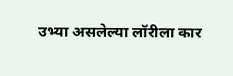उभ्या असलेल्या लॉरीला कार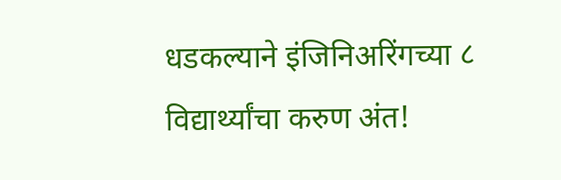धडकल्याने इंजिनिअरिंगच्या ८ विद्यार्थ्यांचा करुण अंत!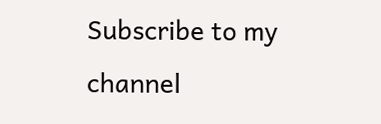Subscribe to my channel